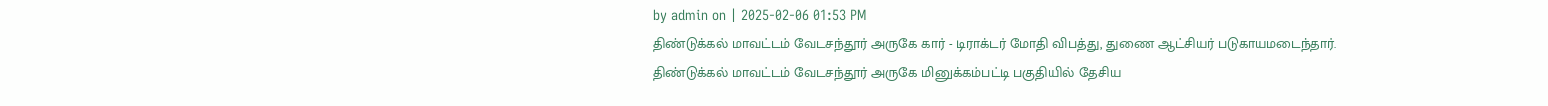by admin on | 2025-02-06 01:53 PM
திண்டுக்கல் மாவட்டம் வேடசந்தூர் அருகே கார் - டிராக்டர் மோதி விபத்து, துணை ஆட்சியர் படுகாயமடைந்தார்.
திண்டுக்கல் மாவட்டம் வேடசந்தூர் அருகே மினுக்கம்பட்டி பகுதியில் தேசிய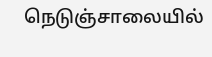நெடுஞ்சாலையில்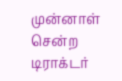முன்னாள் சென்ற டிராக்டர்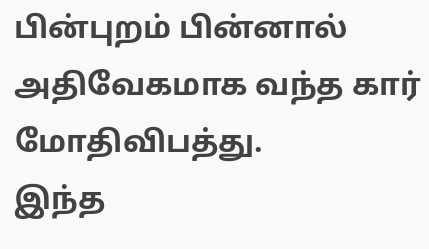பின்புறம் பின்னால் அதிவேகமாக வந்த கார் மோதிவிபத்து.
இந்த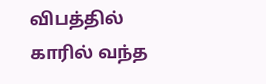விபத்தில் காரில் வந்த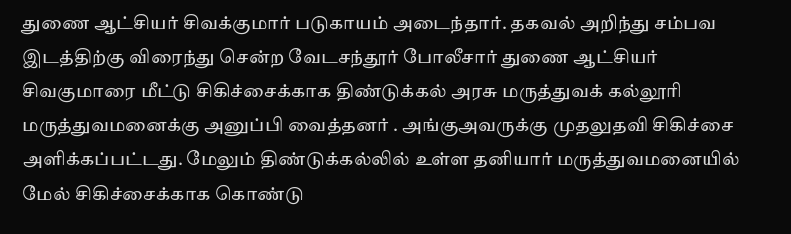துணை ஆட்சியர் சிவக்குமார் படுகாயம் அடைந்தார். தகவல் அறிந்து சம்பவ இடத்திற்கு விரைந்து சென்ற வேடசந்தூர் போலீசார் துணை ஆட்சியர் சிவகுமாரை மீட்டு சிகிச்சைக்காக திண்டுக்கல் அரசு மருத்துவக் கல்லூரி மருத்துவமனைக்கு அனுப்பி வைத்தனர் . அங்குஅவருக்கு முதலுதவி சிகிச்சை அளிக்கப்பட்டது. மேலும் திண்டுக்கல்லில் உள்ள தனியார் மருத்துவமனையில் மேல் சிகிச்சைக்காக கொண்டு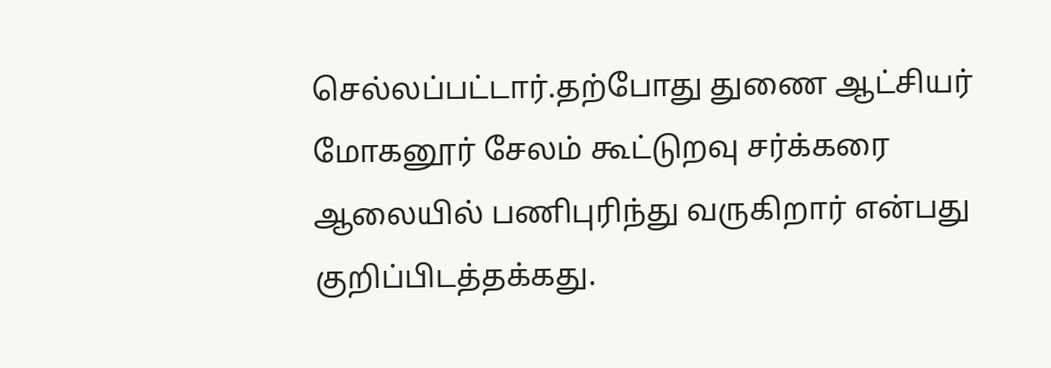செல்லப்பட்டார்.தற்போது துணை ஆட்சியர் மோகனூர் சேலம் கூட்டுறவு சர்க்கரை ஆலையில் பணிபுரிந்து வருகிறார் என்பது குறிப்பிடத்தக்கது.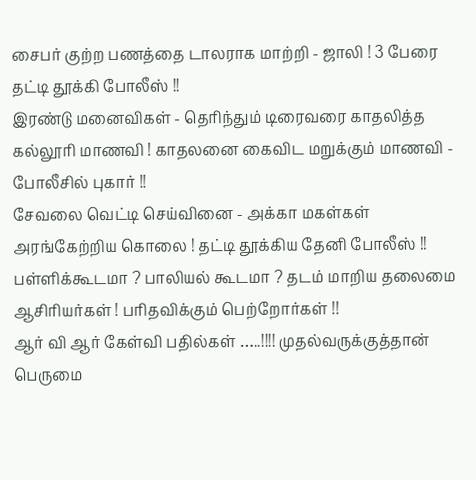சைபர் குற்ற பணத்தை டாலராக மாற்றி - ஜாலி ! 3 பேரை தட்டி தூக்கி போலீஸ் !!
இரண்டு மனைவிகள் - தெரிந்தும் டிரைவரை காதலித்த கல்லூரி மாணவி ! காதலனை கைவிட மறுக்கும் மாணவி - போலீசில் புகார் !!
சேவலை வெட்டி செய்வினை - அக்கா மகள்கள் அரங்கேற்றிய கொலை ! தட்டி தூக்கிய தேனி போலீஸ் !!
பள்ளிக்கூடமா ? பாலியல் கூடமா ? தடம் மாறிய தலைமை ஆசிரியர்கள் ! பரிதவிக்கும் பெற்றோர்கள் !!
ஆர் வி ஆர் கேள்வி பதில்கள் …..!!!! முதல்வருக்குத்தான் பெருமை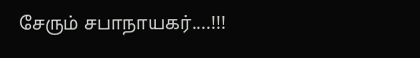சேரும் சபாநாயகர்....!!!